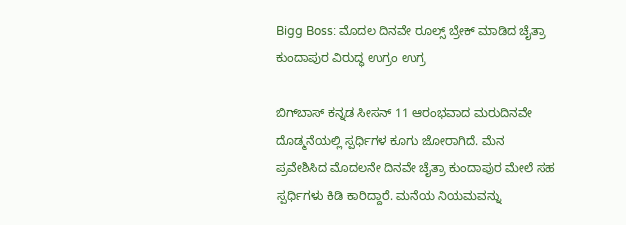Bigg Boss: ಮೊದಲ ದಿನವೇ ರೂಲ್ಸ್‌ ಬ್ರೇಕ್ ಮಾಡಿದ ಚೈತ್ರಾ ಕುಂದಾಪುರ ವಿರುದ್ಧ ಉಗ್ರಂ ಉಗ್ರ

ಬಿಗ್‌ಬಾಸ್‌ ಕನ್ನಡ ಸೀಸನ್ 11 ಆರಂಭವಾದ ಮರುದಿನವೇ ದೊಡ್ಮನೆಯಲ್ಲಿ ಸ್ಪರ್ಧಿಗಳ ಕೂಗು ಜೋರಾಗಿದೆ. ಮೆನ ಪ್ರವೇಶಿಸಿದ ಮೊದಲನೇ ದಿನವೇ ಚೈತ್ರಾ ಕುಂದಾಪುರ ಮೇಲೆ ಸಹ ಸ್ಪರ್ಧಿಗಳು ಕಿಡಿ ಕಾರಿದ್ದಾರೆ. ಮನೆಯ ನಿಯಮವನ್ನು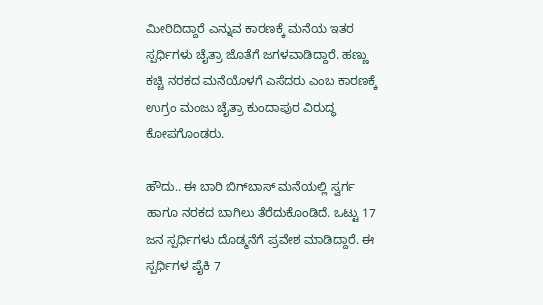ಮೀರಿದಿದ್ದಾರೆ ಎನ್ನುವ ಕಾರಣಕ್ಕೆ ಮನೆಯ ಇತರ ಸ್ಪರ್ಧಿಗಳು ಚೈತ್ರಾ ಜೊತೆಗೆ ಜಗಳವಾಡಿದ್ದಾರೆ. ಹಣ್ಣು ಕಚ್ಚಿ ನರಕದ ಮನೆಯೊಳಗೆ ಎಸೆದರು ಎಂಬ ಕಾರಣಕ್ಕೆ ಉಗ್ರಂ ಮಂಜು ಚೈತ್ರಾ ಕುಂದಾಪುರ ವಿರುದ್ಧ ಕೋಪಗೊಂಡರು.

ಹೌದು.. ಈ ಬಾರಿ ಬಿಗ್‌ಬಾಸ್‌ ಮನೆಯಲ್ಲಿ ಸ್ವರ್ಗ ಹಾಗೂ ನರಕದ ಬಾಗಿಲು ತೆರೆದುಕೊಂಡಿದೆ. ಒಟ್ಟು 17 ಜನ ಸ್ಪರ್ಧಿಗಳು ದೊಡ್ಮನೆಗೆ ಪ್ರವೇಶ ಮಾಡಿದ್ದಾರೆ. ಈ ಸ್ಪರ್ಧಿಗಳ ಪೈಕಿ 7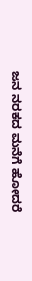ಜನ ನರಕದ ಮನೆಗೆ ಹೋದರೆ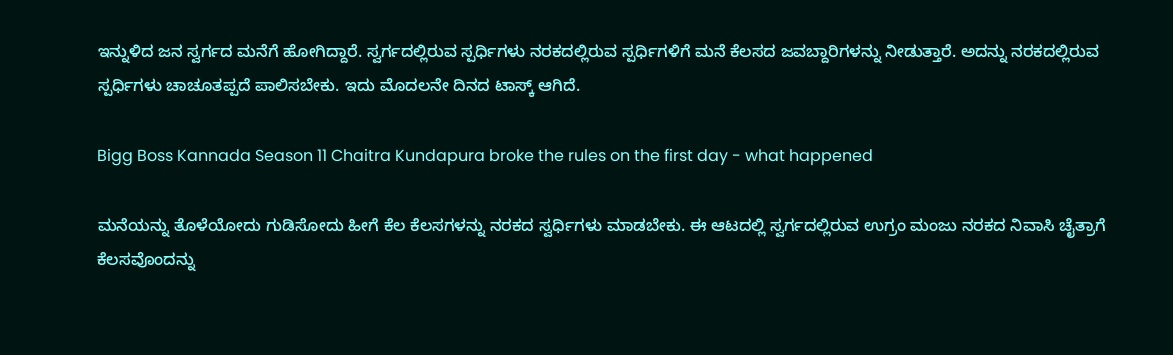ಇನ್ನುಳಿದ ಜನ ಸ್ವರ್ಗದ ಮನೆಗೆ ಹೋಗಿದ್ದಾರೆ. ಸ್ವರ್ಗದಲ್ಲಿರುವ ಸ್ಪರ್ಧಿಗಳು ನರಕದಲ್ಲಿರುವ ಸ್ಪರ್ಧಿಗಳಿಗೆ ಮನೆ ಕೆಲಸದ ಜವಬ್ದಾರಿಗಳನ್ನು ನೀಡುತ್ತಾರೆ. ಅದನ್ನು ನರಕದಲ್ಲಿರುವ ಸ್ಪರ್ಧಿಗಳು ಚಾಚೂತಪ್ಪದೆ ಪಾಲಿಸಬೇಕು. ಇದು ಮೊದಲನೇ ದಿನದ ಟಾಸ್ಕ್‌ ಆಗಿದೆ.

Bigg Boss Kannada Season 11 Chaitra Kundapura broke the rules on the first day - what happened

ಮನೆಯನ್ನು ತೊಳೆಯೋದು ಗುಡಿಸೋದು ಹೀಗೆ ಕೆಲ ಕೆಲಸಗಳನ್ನು ನರಕದ ಸ್ವರ್ಧಿಗಳು ಮಾಡಬೇಕು. ಈ ಆಟದಲ್ಲಿ ಸ್ವರ್ಗದಲ್ಲಿರುವ ಉಗ್ರಂ ಮಂಜು ನರಕದ ನಿವಾಸಿ ಚೈತ್ರಾಗೆ ಕೆಲಸವೊಂದನ್ನು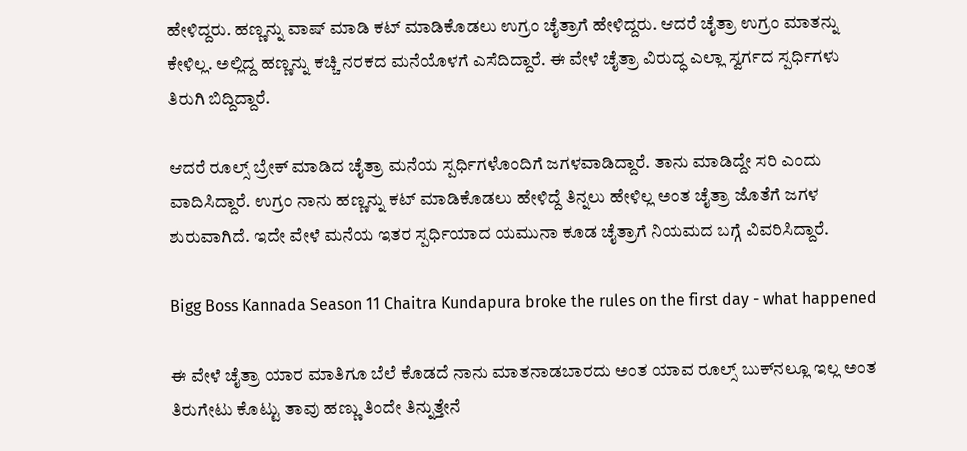ಹೇಳಿದ್ದರು. ಹಣ್ಣನ್ನು ವಾಷ್ ಮಾಡಿ ಕಟ್ ಮಾಡಿಕೊಡಲು ಉಗ್ರಂ ಚೈತ್ರಾಗೆ ಹೇಳಿದ್ದರು. ಆದರೆ ಚೈತ್ರಾ ಉಗ್ರಂ ಮಾತನ್ನು ಕೇಳಿಲ್ಲ. ಅಲ್ಲಿದ್ದ ಹಣ್ಣನ್ನು ಕಚ್ಚಿ ನರಕದ ಮನೆಯೊಳಗೆ ಎಸೆದಿದ್ದಾರೆ. ಈ ವೇಳೆ ಚೈತ್ರಾ ವಿರುದ್ಧ ಎಲ್ಲಾ ಸ್ವರ್ಗದ ಸ್ಪರ್ಧಿಗಳು ತಿರುಗಿ ಬಿದ್ದಿದ್ದಾರೆ.

ಆದರೆ ರೂಲ್ಸ್‌ ಬ್ರೇಕ್ ಮಾಡಿದ ಚೈತ್ರಾ ಮನೆಯ ಸ್ಪರ್ಧಿಗಳೊಂದಿಗೆ ಜಗಳವಾಡಿದ್ದಾರೆ. ತಾನು ಮಾಡಿದ್ದೇ ಸರಿ ಎಂದು ವಾದಿಸಿದ್ದಾರೆ. ಉಗ್ರಂ ನಾನು ಹಣ್ಣನ್ನು ಕಟ್ ಮಾಡಿಕೊಡಲು ಹೇಳಿದ್ದೆ ತಿನ್ನಲು ಹೇಳಿಲ್ಲ ಅಂತ ಚೈತ್ರಾ ಜೊತೆಗೆ ಜಗಳ ಶುರುವಾಗಿದೆ. ಇದೇ ವೇಳೆ ಮನೆಯ ಇತರ ಸ್ಪರ್ಧಿಯಾದ ಯಮುನಾ ಕೂಡ ಚೈತ್ರಾಗೆ ನಿಯಮದ ಬಗ್ಗೆ ವಿವರಿಸಿದ್ದಾರೆ.

Bigg Boss Kannada Season 11 Chaitra Kundapura broke the rules on the first day - what happened

ಈ ವೇಳೆ ಚೈತ್ರಾ ಯಾರ ಮಾತಿಗೂ ಬೆಲೆ ಕೊಡದೆ ನಾನು ಮಾತನಾಡಬಾರದು ಅಂತ ಯಾವ ರೂಲ್ಸ್‌ ಬುಕ್‌ನಲ್ಲೂ ಇಲ್ಲ ಅಂತ ತಿರುಗೇಟು ಕೊಟ್ಟು ತಾವು ಹಣ್ಣು ತಿಂದೇ ತಿನ್ನುತ್ತೇನೆ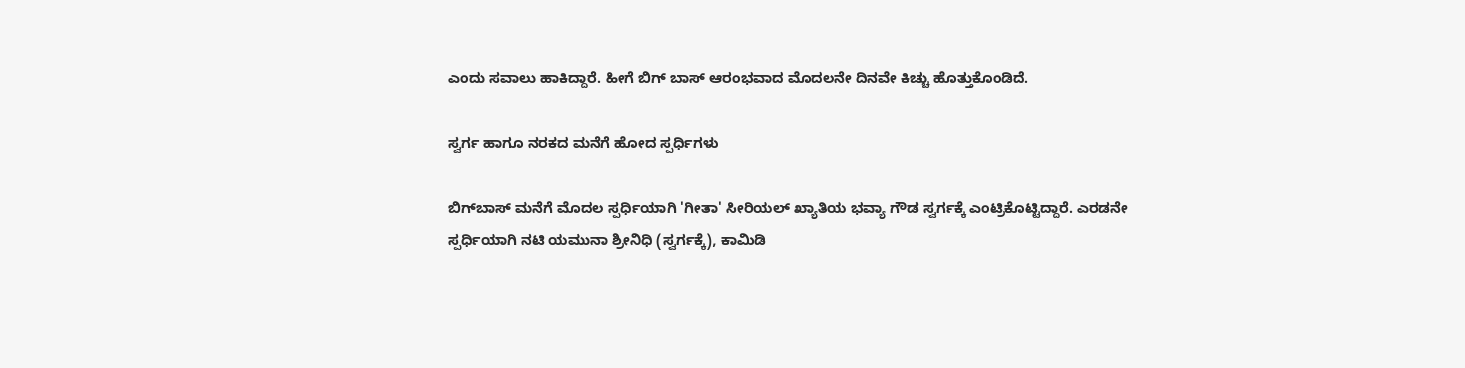ಎಂದು ಸವಾಲು ಹಾಕಿದ್ದಾರೆ. ಹೀಗೆ ಬಿಗ್ ಬಾಸ್‌ ಆರಂಭವಾದ ಮೊದಲನೇ ದಿನವೇ ಕಿಚ್ಚು ಹೊತ್ತುಕೊಂಡಿದೆ.

ಸ್ವರ್ಗ ಹಾಗೂ ನರಕದ ಮನೆಗೆ ಹೋದ ಸ್ಪರ್ಧಿಗಳು

ಬಿಗ್‌ಬಾಸ್‌ ಮನೆಗೆ ಮೊದಲ ಸ್ಪರ್ಧಿಯಾಗಿ 'ಗೀತಾ' ಸೀರಿಯಲ್ ಖ್ಯಾತಿಯ ಭವ್ಯಾ ಗೌಡ ಸ್ವರ್ಗಕ್ಕೆ ಎಂಟ್ರಿಕೊಟ್ಟಿದ್ದಾರೆ. ಎರಡನೇ ಸ್ಪರ್ಧಿಯಾಗಿ ನಟಿ ಯಮುನಾ ಶ್ರೀನಿಧಿ (ಸ್ವರ್ಗಕ್ಕೆ), ಕಾಮಿಡಿ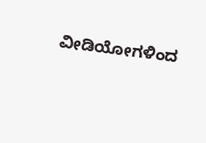ವೀಡಿಯೋಗಳಿಂದ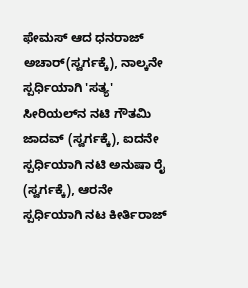ಫೇಮಸ್ ಆದ ಧನರಾಜ್ ಅಚಾರ್(ಸ್ವರ್ಗಕ್ಕೆ), ನಾಲ್ಕನೇ ಸ್ಪರ್ಧಿಯಾಗಿ 'ಸತ್ಯ' ಸೀರಿಯಲ್‌ನ ನಟಿ ಗೌತಮಿ ಜಾದವ್ (ಸ್ವರ್ಗಕ್ಕೆ), ಐದನೇ ಸ್ಪರ್ಧಿಯಾಗಿ ನಟಿ ಅನುಷಾ ರೈ (ಸ್ವರ್ಗಕ್ಕೆ), ಆರನೇ ಸ್ಪರ್ಧಿಯಾಗಿ ನಟ ಕೀರ್ತಿರಾಜ್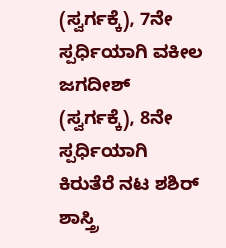(ಸ್ವರ್ಗಕ್ಕೆ), 7ನೇ ಸ್ಪರ್ಧಿಯಾಗಿ ವಕೀಲ ಜಗದೀಶ್ (ಸ್ವರ್ಗಕ್ಕೆ), 8ನೇ ಸ್ಪರ್ಧಿಯಾಗಿ ಕಿರುತೆರೆ ನಟ ಶಶಿರ್ ಶಾಸ್ತ್ರಿ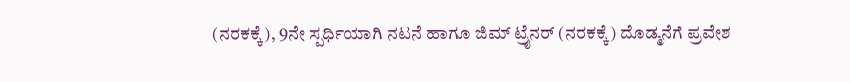(ನರಕಕ್ಕೆ), 9ನೇ ಸ್ಪರ್ಧಿಯಾಗಿ ನಟನೆ ಹಾಗೂ ಜಿಮ್ ಟ್ರೈನರ್ (ನರಕಕ್ಕೆ) ದೊಡ್ಮನೆಗೆ ಪ್ರವೇಶ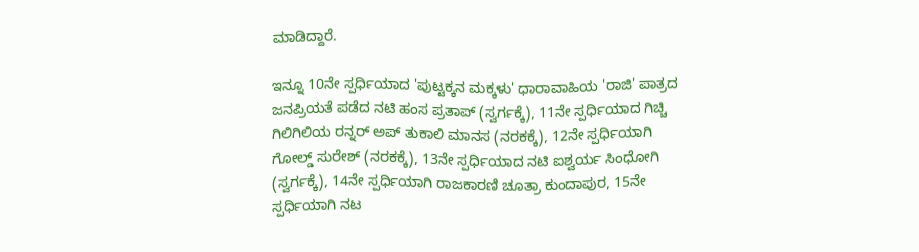ಮಾಡಿದ್ದಾರೆ.

ಇನ್ನೂ 10ನೇ ಸ್ಪರ್ಧಿಯಾದ 'ಪುಟ್ಟಕ್ಕನ ಮಕ್ಕಳು' ಧಾರಾವಾಹಿಯ 'ರಾಜಿ' ಪಾತ್ರದ ಜನಪ್ರಿಯತೆ ಪಡೆದ ನಟಿ ಹಂಸ ಪ್ರತಾಪ್ (ಸ್ವರ್ಗಕ್ಕೆ), 11ನೇ ಸ್ಪರ್ಧಿಯಾದ ಗಿಚ್ಚಿ ಗಿಲಿಗಿಲಿಯ ರನ್ನರ್ ಅಪ್ ತುಕಾಲಿ ಮಾನಸ (ನರಕಕ್ಕೆ), 12ನೇ ಸ್ಪರ್ಧಿಯಾಗಿ ಗೋಲ್ಡ್ ಸುರೇಶ್ (ನರಕಕ್ಕೆ), 13ನೇ ಸ್ಪರ್ಧಿಯಾದ ನಟಿ ಐಶ್ವರ್ಯ ಸಿಂಧೋಗಿ (ಸ್ವರ್ಗಕ್ಕೆ), 14ನೇ ಸ್ಪರ್ಧಿಯಾಗಿ ರಾಜಕಾರಣಿ ಚೂತ್ರಾ ಕುಂದಾಪುರ, 15ನೇ ಸ್ಪರ್ಧಿಯಾಗಿ ನಟ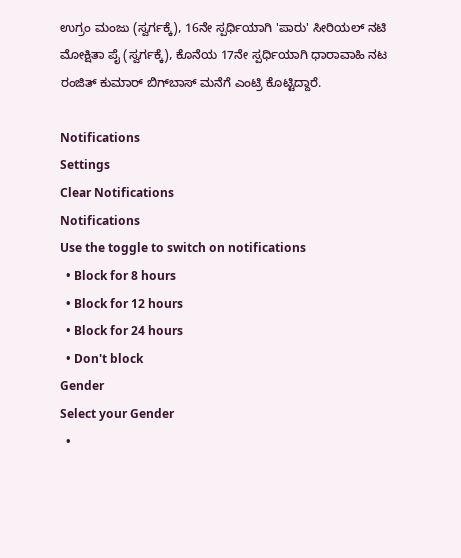ಉಗ್ರಂ ಮಂಜು (ಸ್ವರ್ಗಕ್ಕೆ), 16ನೇ ಸ್ಪರ್ಧಿಯಾಗಿ 'ಪಾರು' ಸೀರಿಯಲ್ ನಟಿ ಮೋಕ್ಷಿತಾ ಪೈ (ಸ್ವರ್ಗಕ್ಕೆ), ಕೊನೆಯ 17ನೇ ಸ್ಪರ್ಧಿಯಾಗಿ ಧಾರಾವಾಹಿ ನಟ ರಂಜಿತ್ ಕುಮಾರ್ ಬಿಗ್‌ಬಾಸ್‌ ಮನೆಗೆ ಎಂಟ್ರಿ ಕೊಟ್ಟಿದ್ದಾರೆ.

Notifications
Settings
Clear Notifications
Notifications
Use the toggle to switch on notifications
  • Block for 8 hours
  • Block for 12 hours
  • Block for 24 hours
  • Don't block
Gender
Select your Gender
  •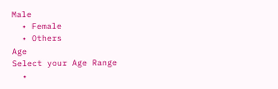Male
  • Female
  • Others
Age
Select your Age Range
  •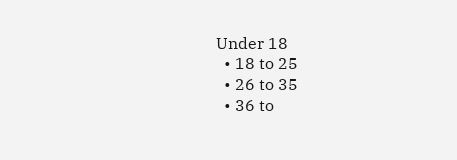Under 18
  • 18 to 25
  • 26 to 35
  • 36 to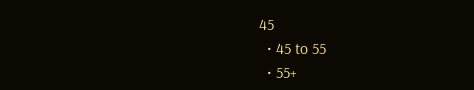45
  • 45 to 55
  • 55+